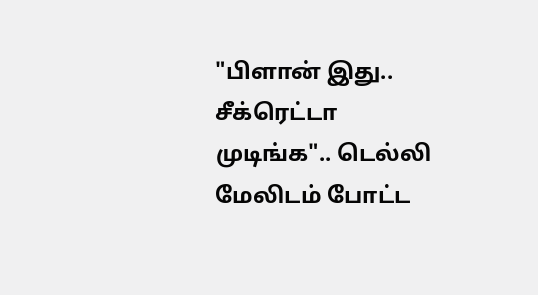"பிளான் இது.. சீக்ரெட்டா முடிங்க".. டெல்லி மேலிடம் போட்ட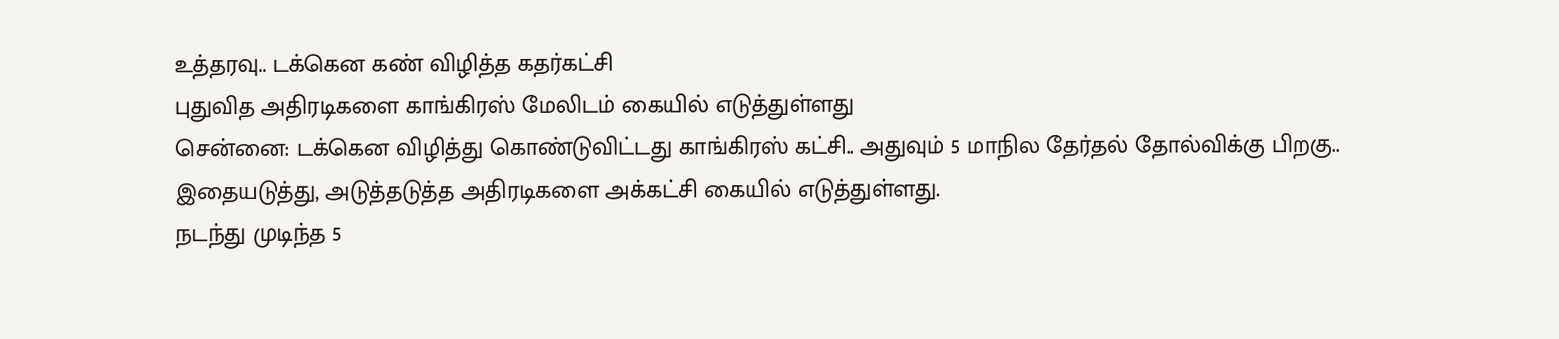உத்தரவு.. டக்கென கண் விழித்த கதர்கட்சி
புதுவித அதிரடிகளை காங்கிரஸ் மேலிடம் கையில் எடுத்துள்ளது
சென்னை: டக்கென விழித்து கொண்டுவிட்டது காங்கிரஸ் கட்சி.. அதுவும் 5 மாநில தேர்தல் தோல்விக்கு பிறகு.. இதையடுத்து, அடுத்தடுத்த அதிரடிகளை அக்கட்சி கையில் எடுத்துள்ளது.
நடந்து முடிந்த 5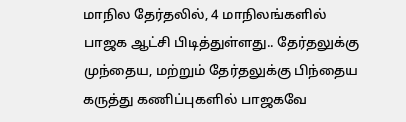மாநில தேர்தலில், 4 மாநிலங்களில் பாஜக ஆட்சி பிடித்துள்ளது.. தேர்தலுக்கு முந்தைய, மற்றும் தேர்தலுக்கு பிந்தைய கருத்து கணிப்புகளில் பாஜகவே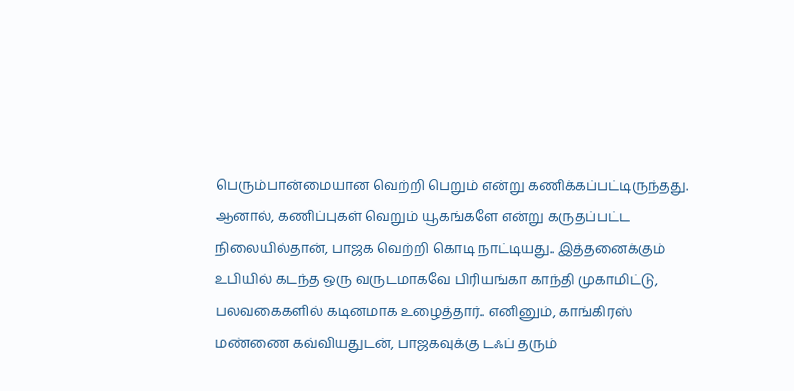பெரும்பான்மையான வெற்றி பெறும் என்று கணிக்கப்பட்டிருந்தது.
ஆனால், கணிப்புகள் வெறும் யூகங்களே என்று கருதப்பட்ட நிலையில்தான், பாஜக வெற்றி கொடி நாட்டியது.. இத்தனைக்கும் உபியில் கடந்த ஒரு வருடமாகவே பிரியங்கா காந்தி முகாமிட்டு, பலவகைகளில் கடினமாக உழைத்தார்.. எனினும், காங்கிரஸ் மண்ணை கவ்வியதுடன், பாஜகவுக்கு டஃப் தரும்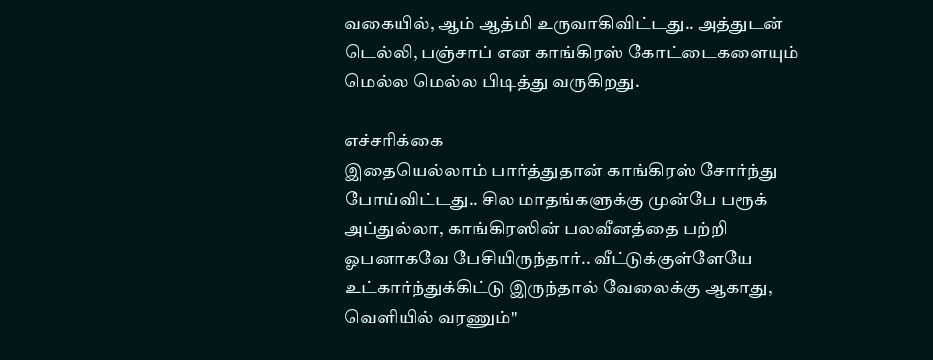வகையில், ஆம் ஆத்மி உருவாகிவிட்டது.. அத்துடன் டெல்லி, பஞ்சாப் என காங்கிரஸ் கோட்டைகளையும் மெல்ல மெல்ல பிடித்து வருகிறது.

எச்சரிக்கை
இதையெல்லாம் பார்த்துதான் காங்கிரஸ் சோர்ந்து போய்விட்டது.. சில மாதங்களுக்கு முன்பே பரூக் அப்துல்லா, காங்கிரஸின் பலவீனத்தை பற்றி ஓபனாகவே பேசியிருந்தார்.. வீட்டுக்குள்ளேயே உட்கார்ந்துக்கிட்டு இருந்தால் வேலைக்கு ஆகாது, வெளியில் வரணும்"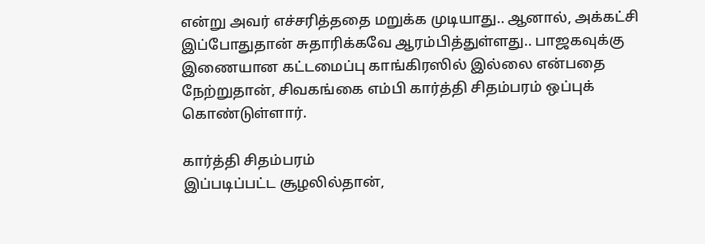என்று அவர் எச்சரித்ததை மறுக்க முடியாது.. ஆனால், அக்கட்சி இப்போதுதான் சுதாரிக்கவே ஆரம்பித்துள்ளது.. பாஜகவுக்கு இணையான கட்டமைப்பு காங்கிரஸில் இல்லை என்பதை நேற்றுதான், சிவகங்கை எம்பி கார்த்தி சிதம்பரம் ஒப்புக் கொண்டுள்ளார்.

கார்த்தி சிதம்பரம்
இப்படிப்பட்ட சூழலில்தான்,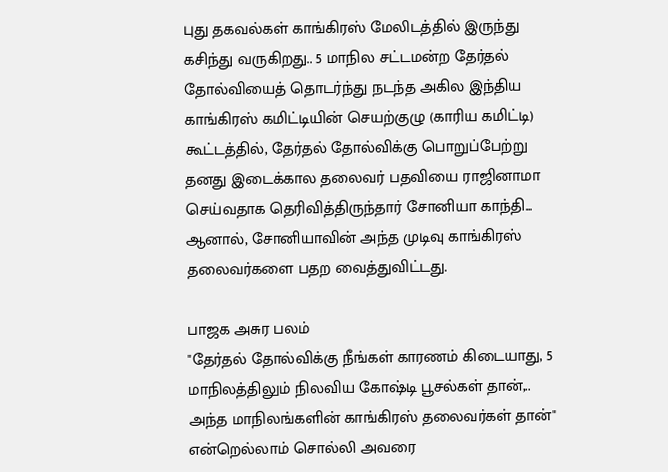புது தகவல்கள் காங்கிரஸ் மேலிடத்தில் இருந்து கசிந்து வருகிறது.. 5 மாநில சட்டமன்ற தேர்தல் தோல்வியைத் தொடர்ந்து நடந்த அகில இந்திய காங்கிரஸ் கமிட்டியின் செயற்குழு (காரிய கமிட்டி) கூட்டத்தில், தேர்தல் தோல்விக்கு பொறுப்பேற்று தனது இடைக்கால தலைவர் பதவியை ராஜினாமா செய்வதாக தெரிவித்திருந்தார் சோனியா காந்தி... ஆனால், சோனியாவின் அந்த முடிவு காங்கிரஸ் தலைவர்களை பதற வைத்துவிட்டது.

பாஜக அசுர பலம்
"தேர்தல் தோல்விக்கு நீங்கள் காரணம் கிடையாது, 5 மாநிலத்திலும் நிலவிய கோஷ்டி பூசல்கள் தான்,.. அந்த மாநிலங்களின் காங்கிரஸ் தலைவர்கள் தான்" என்றெல்லாம் சொல்லி அவரை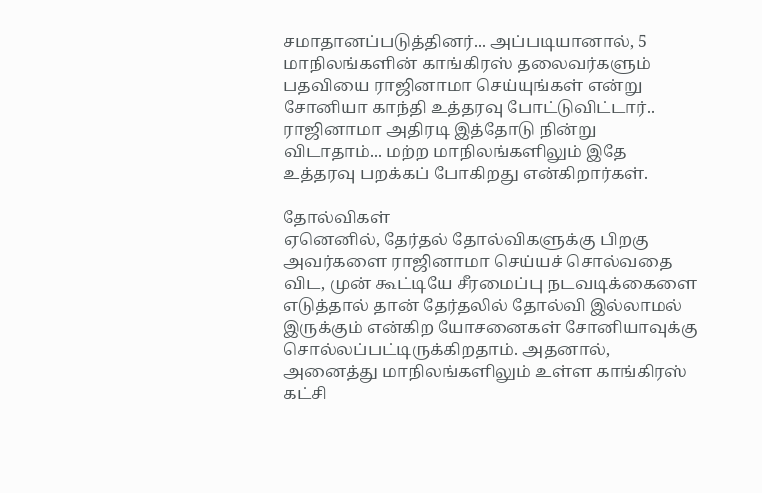சமாதானப்படுத்தினர்... அப்படியானால், 5 மாநிலங்களின் காங்கிரஸ் தலைவர்களும் பதவியை ராஜினாமா செய்யுங்கள் என்று சோனியா காந்தி உத்தரவு போட்டுவிட்டார்.. ராஜினாமா அதிரடி இத்தோடு நின்று விடாதாம்... மற்ற மாநிலங்களிலும் இதே உத்தரவு பறக்கப் போகிறது என்கிறார்கள்.

தோல்விகள்
ஏனெனில், தேர்தல் தோல்விகளுக்கு பிறகு அவர்களை ராஜினாமா செய்யச் சொல்வதை விட, முன் கூட்டியே சீரமைப்பு நடவடிக்கைளை எடுத்தால் தான் தேர்தலில் தோல்வி இல்லாமல் இருக்கும் என்கிற யோசனைகள் சோனியாவுக்கு சொல்லப்பட்டிருக்கிறதாம். அதனால், அனைத்து மாநிலங்களிலும் உள்ள காங்கிரஸ் கட்சி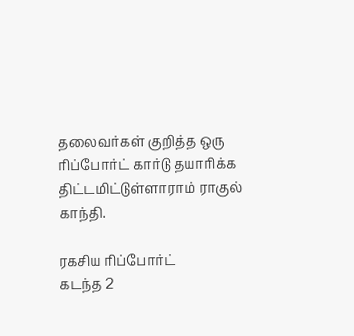தலைவர்கள் குறித்த ஒரு ரிப்போர்ட் கார்டு தயாரிக்க திட்டமிட்டுள்ளாராம் ராகுல் காந்தி.

ரகசிய ரிப்போர்ட்
கடந்த 2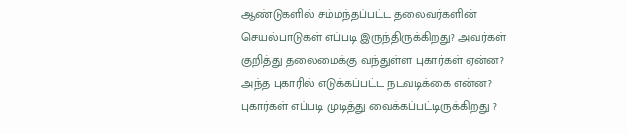ஆண்டுகளில் சம்மந்தப்பட்ட தலைவர்களின் செயல்பாடுகள் எப்படி இருந்திருக்கிறது? அவர்கள் குறித்து தலைமைக்கு வந்துள்ள புகார்கள் ஏன்ன? அந்த புகாரில் எடுக்கப்பட்ட நடவடிக்கை என்ன? புகார்கள் எப்படி முடித்து வைக்கப்பட்டிருக்கிறது ?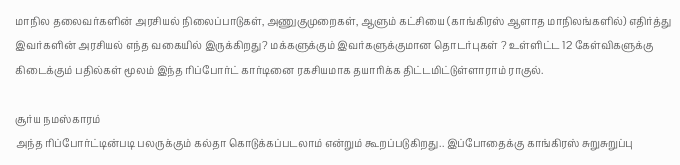மாநில தலைவர்களின் அரசியல் நிலைப்பாடுகள், அணுகுமுறைகள், ஆளும் கட்சியை (காங்கிரஸ் ஆளாத மாநிலங்களில்) எதிர்த்து இவர்களின் அரசியல் எந்த வகையில் இருக்கிறது? மக்களுக்கும் இவர்களுக்குமான தொடர்புகள் ? உள்ளிட்ட 12 கேள்விகளுக்கு கிடைக்கும் பதில்கள் மூலம் இந்த ரிப்போர்ட் கார்டினை ரகசியமாக தயாரிக்க திட்டமிட்டுள்ளாராம் ராகுல்.

சூர்ய நமஸ்காரம்
அந்த ரிப்போர்ட்டின்படி பலருக்கும் கல்தா கொடுக்கப்படலாம் என்றும் கூறப்படுகிறது.. இப்போதைக்கு காங்கிரஸ் சுறுசுறுப்பு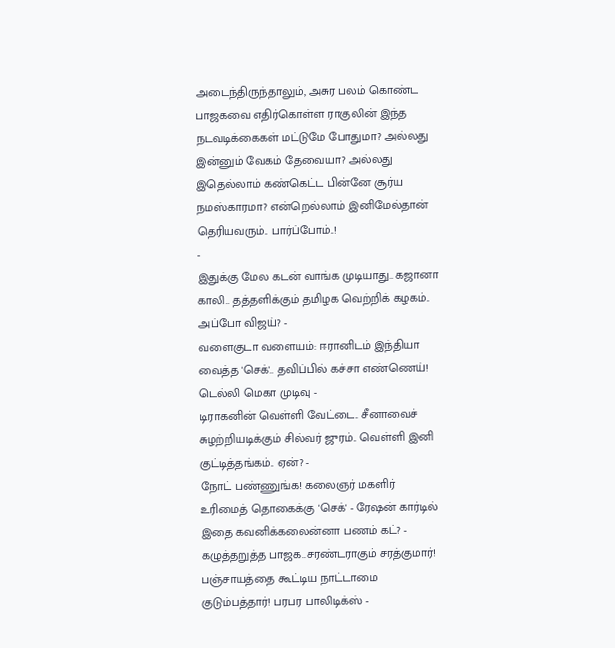அடைந்திருந்தாலும், அசுர பலம் கொண்ட பாஜகவை எதிர்கொள்ள ராகுலின் இந்த நடவடிக்கைகள் மட்டுமே போதுமா? அல்லது இன்னும் வேகம் தேவையா? அல்லது இதெல்லாம் கண்கெட்ட பின்னே சூர்ய நமஸ்காரமா? என்றெல்லாம் இனிமேல்தான் தெரியவரும்.. பார்ப்போம்..!
-
இதுக்கு மேல கடன் வாங்க முடியாது.. கஜானா காலி.. தத்தளிக்கும் தமிழக வெற்றிக் கழகம்.. அப்போ விஜய்? -
வளைகுடா வளையம்: ஈரானிடம் இந்தியா வைத்த 'செக்'.. தவிப்பில் கச்சா எண்ணெய்! டெல்லி மெகா முடிவு -
டிராகனின் வெள்ளி வேட்டை.. சீனாவைச் சுழற்றியடிக்கும் சில்வர் ஜுரம்.. வெள்ளி இனி குட்டித்தங்கம்.. ஏன்? -
நோட் பண்ணுங்க! கலைஞர் மகளிர் உரிமைத் தொகைக்கு 'செக்' - ரேஷன் கார்டில் இதை கவனிக்கலைன்னா பணம் கட்? -
கழுத்தறுத்த பாஜக..சரண்டராகும் சரத்குமார்! பஞ்சாயத்தை கூட்டிய நாட்டாமை குடும்பத்தார்! பரபர பாலிடிக்ஸ் -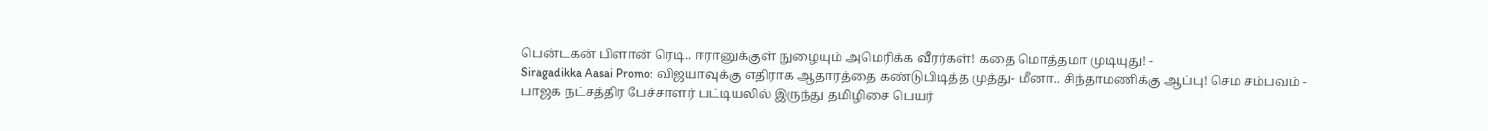பென்டகன் பிளான் ரெடி.. ஈரானுக்குள் நுழையும் அமெரிக்க வீரர்கள்! கதை மொத்தமா முடியுது! -
Siragadikka Aasai Promo: விஜயாவுக்கு எதிராக ஆதாரத்தை கண்டுபிடித்த முத்து- மீனா.. சிந்தாமணிக்கு ஆப்பு! செம சம்பவம் -
பாஜக நட்சத்திர பேச்சாளர் பட்டியலில் இருந்து தமிழிசை பெயர்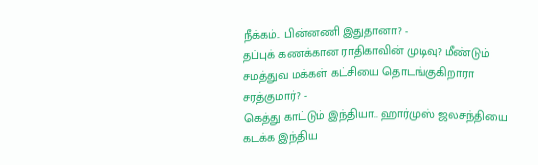நீக்கம்.. பின்னணி இதுதானா? -
தப்புக் கணக்கான ராதிகாவின் முடிவு? மீண்டும் சமத்துவ மக்கள் கட்சியை தொடங்குகிறாரா சரத்குமார்? -
கெத்து காட்டும் இந்தியா.. ஹார்முஸ் ஜலசந்தியை கடக்க இந்திய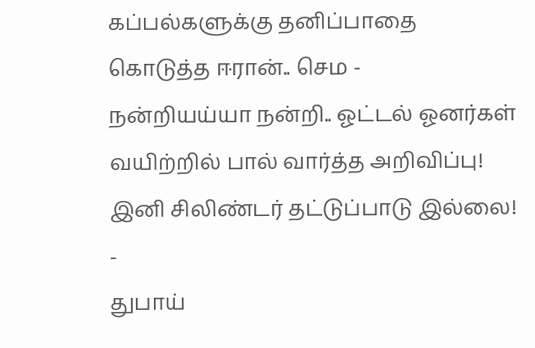கப்பல்களுக்கு தனிப்பாதை கொடுத்த ஈரான்.. செம -
நன்றியய்யா நன்றி.. ஓட்டல் ஓனர்கள் வயிற்றில் பால் வார்த்த அறிவிப்பு! இனி சிலிண்டர் தட்டுப்பாடு இல்லை! -
துபாய்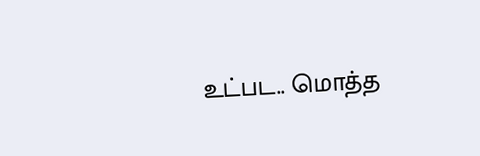உட்பட.. மொத்த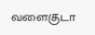வளைகுடா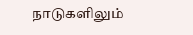நாடுகளிலும்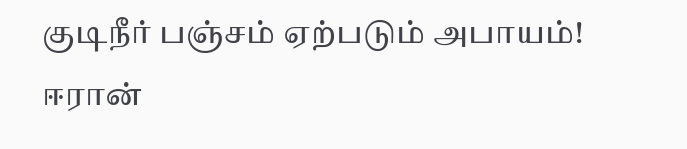குடிநீர் பஞ்சம் ஏற்படும் அபாயம்! ஈரான்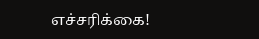எச்சரிக்கை!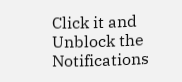Click it and Unblock the Notifications